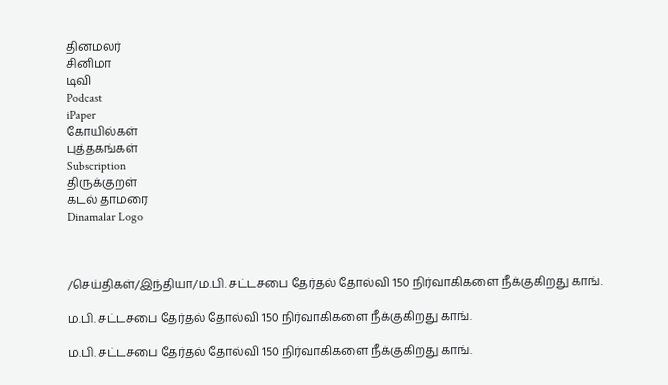தினமலர்
சினிமா
டிவி
Podcast
iPaper
கோயில்கள்
புத்தகங்கள்
Subscription
திருக்குறள்
கடல் தாமரை
Dinamalar Logo



/செய்திகள்/இந்தியா/ம.பி. சட்டசபை தேர்தல் தோல்வி 150 நிர்வாகிகளை நீக்குகிறது காங்.

ம.பி. சட்டசபை தேர்தல் தோல்வி 150 நிர்வாகிகளை நீக்குகிறது காங்.

ம.பி. சட்டசபை தேர்தல் தோல்வி 150 நிர்வாகிகளை நீக்குகிறது காங்.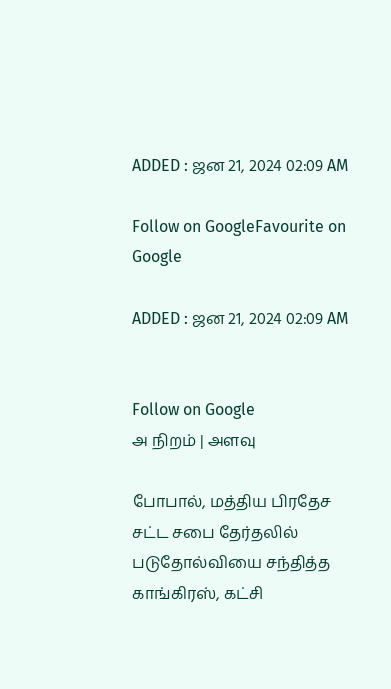ADDED : ஜன 21, 2024 02:09 AM

Follow on GoogleFavourite on Google

ADDED : ஜன 21, 2024 02:09 AM


Follow on Google
அ நிறம் | அளவு

போபால், மத்திய பிரதேச சட்ட சபை தேர்தலில் படுதோல்வியை சந்தித்த காங்கிரஸ், கட்சி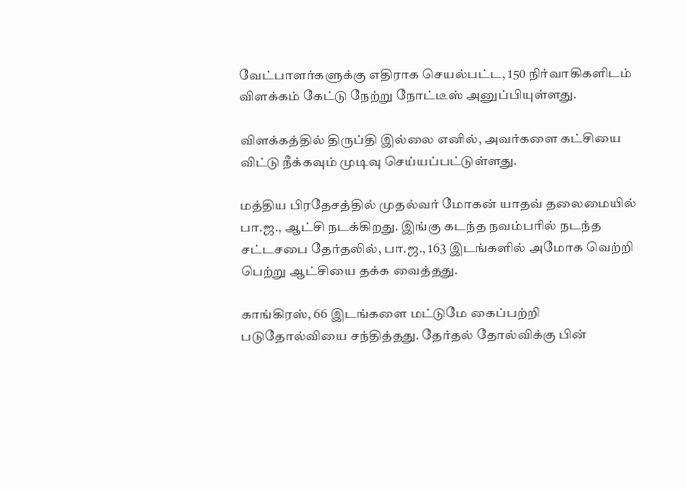வேட்பாளர்களுக்கு எதிராக செயல்பட்ட, 150 நிர்வாகிகளிடம் விளக்கம் கேட்டு நேற்று நோட்டீஸ் அனுப்பியுள்ளது.

விளக்கத்தில் திருப்தி இல்லை எனில், அவர்களை கட்சியை விட்டு நீக்கவும் முடிவு செய்யப்பட்டுள்ளது.

மத்திய பிரதேசத்தில் முதல்வர் மோகன் யாதவ் தலைமையில் பா.ஜ., ஆட்சி நடக்கிறது. இங்கு கடந்த நவம்பரில் நடந்த சட்டசபை தேர்தலில், பா.ஜ., 163 இடங்களில் அமோக வெற்றி பெற்று ஆட்சியை தக்க வைத்தது.

காங்கிரஸ், 66 இடங்களை மட்டுமே கைப்பற்றி படுதோல்வியை சந்தித்தது. தேர்தல் தோல்விக்கு பின்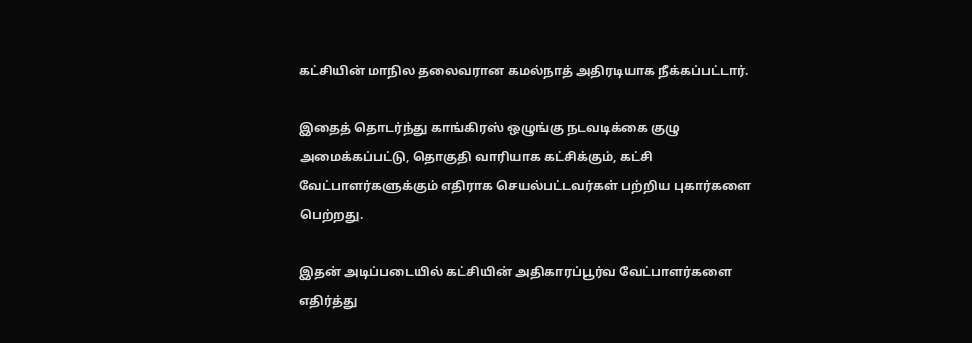கட்சியின் மாநில தலைவரான கமல்நாத் அதிரடியாக நீக்கப்பட்டார்.

இதைத் தொடர்ந்து காங்கிரஸ் ஒழுங்கு நடவடிக்கை குழு அமைக்கப்பட்டு, தொகுதி வாரியாக கட்சிக்கும், கட்சி வேட்பாளர்களுக்கும் எதிராக செயல்பட்டவர்கள் பற்றிய புகார்களை பெற்றது.

இதன் அடிப்படையில் கட்சியின் அதிகாரப்பூர்வ வேட்பாளர்களை எதிர்த்து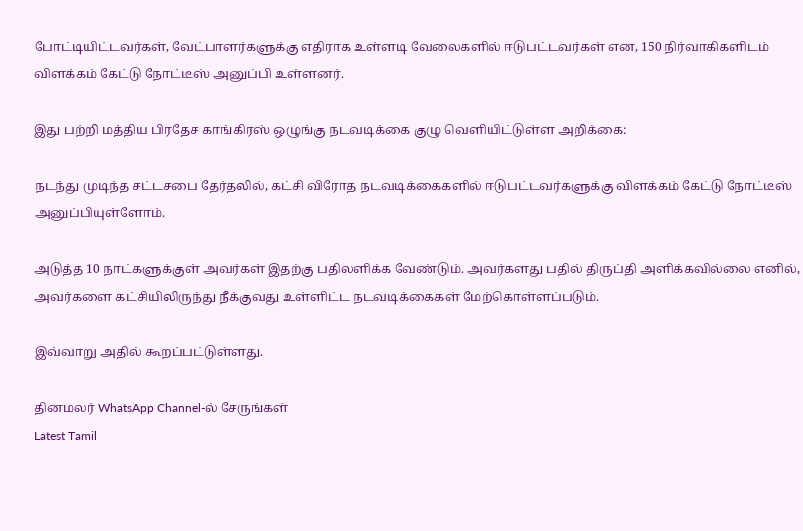போட்டியிட்டவர்கள், வேட்பாளர்களுக்கு எதிராக உள்ளடி வேலைகளில் ஈடுபட்டவர்கள் என, 150 நிர்வாகிகளிடம் விளக்கம் கேட்டு நோட்டீஸ் அனுப்பி உள்ளனர்.

இது பற்றி மத்திய பிரதேச காங்கிரஸ் ஒழுங்கு நடவடிக்கை குழு வெளியிட்டுள்ள அறிக்கை:

நடந்து முடிந்த சட்டசபை தேர்தலில், கட்சி விரோத நடவடிக்கைகளில் ஈடுபட்டவர்களுக்கு விளக்கம் கேட்டு நோட்டீஸ் அனுப்பியுள்ளோம்.

அடுத்த 10 நாட்களுக்குள் அவர்கள் இதற்கு பதிலளிக்க வேண்டும். அவர்களது பதில் திருப்தி அளிக்கவில்லை எனில், அவர்களை கட்சியிலிருந்து நீக்குவது உள்ளிட்ட நடவடிக்கைகள் மேற்கொள்ளப்படும்.

இவ்வாறு அதில் கூறப்பட்டுள்ளது.

தினமலர் WhatsApp Channel-ல் சேருங்கள்
Latest Tamil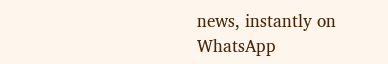news, instantly on WhatsApp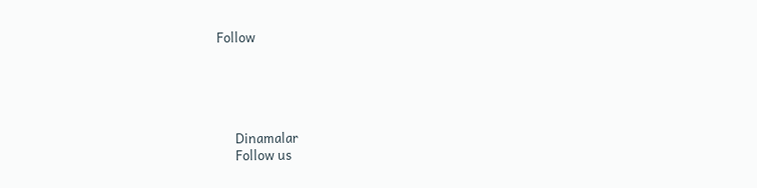Follow





      Dinamalar
      Follow us